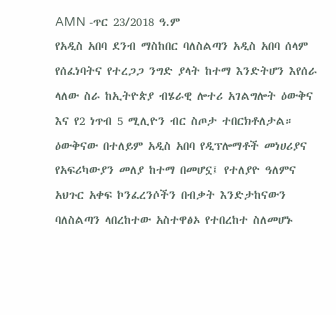AMN -ጥር 23/2018 ዓ.ም
የአዲስ አበባ ደንብ ማስከበር ባለስልጣን አዲስ አበባ ሰላም የሰፈነባትና የተረጋጋ ንግድ ያላት ከተማ እንድትሆን እየሰራ ላለው ስራ ከኢትዮጵያ ብሄራዊ ሎተሪ አገልግሎት ዕውቅና እና የ2 ነጥብ 5 ሚሊዮን ብር ስጦታ ተበርክቶለታል።
ዕውቅናው በተለይም አዲስ አበባ የዲፕሎማቶች መነሀሪያና የአፍሪካውያን መለያ ከተማ በመሆኗ፤ የተለያዮ ዓለምና አህጉር አቀፍ ኮንፈረንሶችን በብቃት እንድታከናውን ባለስልጣን ላበረከተው አስተዋፅኦ የተበረከተ ስለመሆኑ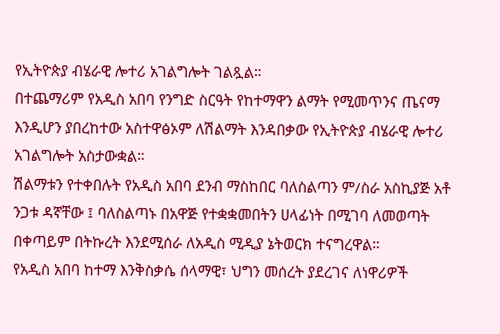የኢትዮጵያ ብሄራዊ ሎተሪ አገልግሎት ገልጿል።
በተጨማሪም የአዲስ አበባ የንግድ ስርዓት የከተማዋን ልማት የሚመጥንና ጤናማ እንዲሆን ያበረከተው አስተዋፅኦም ለሽልማት እንዳበቃው የኢትዮጵያ ብሄራዊ ሎተሪ አገልግሎት አስታውቋል።
ሽልማቱን የተቀበሉት የአዲስ አበባ ደንብ ማስከበር ባለስልጣን ም/ስራ አስኪያጅ አቶ ንጋቱ ዳኛቸው ፤ ባለስልጣኑ በአዋጅ የተቋቋመበትን ሀላፊነት በሚገባ ለመወጣት በቀጣይም በትኩረት እንደሚሰራ ለአዲስ ሚዲያ ኔትወርክ ተናግረዋል።
የአዲስ አበባ ከተማ እንቅስቃሴ ሰላማዊ፣ ህግን መሰረት ያደረገና ለነዋሪዎች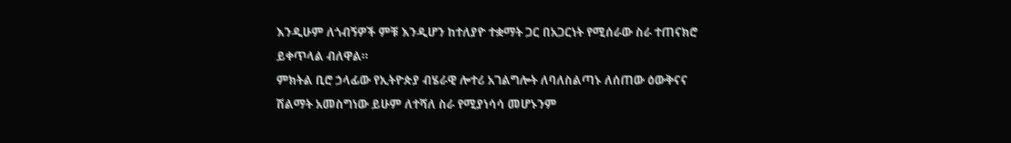እንዲሁም ለጎብኝዎች ምቹ እንዲሆን ከተለያዮ ተቋማት ጋር በአጋርነት የሚሰራው ስራ ተጠናክሮ ይቀጥላል ብለዋል።
ምክትል ቢሮ ኃላፊው የኢትዮጵያ ብሄራዊ ሎተሪ አገልግሎት ለባለስልጣኑ ለሰጠው ዕውቅናና ሽልማት አመስግነው ይሁም ለተሻለ ስራ የሚያነሳሳ መሆኑንም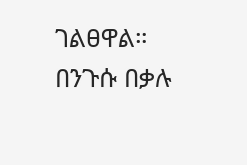ገልፀዋል።
በንጉሱ በቃሉ